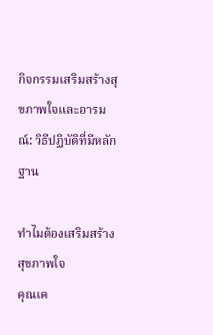กิจกรรมเสริมสร้างสุขภาพใจและอารมณ์: วิธีปฏิบัติที่มีหลักฐาน

ทำไมต้องเสริมสร้างสุขภาพใจ
คุณเค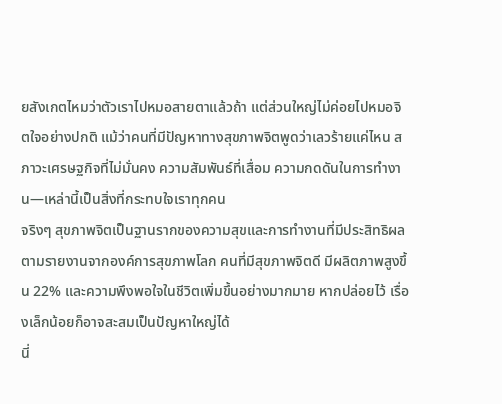ยสังเกตไหมว่าตัวเราไปหมอสายตาแล้วถ้า แต่ส่วนใหญ่ไม่ค่อยไปหมอจิตใจอย่างปกติ แม้ว่าคนที่มีปัญหาทางสุขภาพจิตพูดว่าเลวร้ายแค่ไหน สภาวะเศรษฐกิจที่ไม่มั่นคง ความสัมพันธ์ที่เสื่อม ความกดดันในการทำงาน—เหล่านี้เป็นสิ่งที่กระทบใจเราทุกคน
จริงๆ สุขภาพจิตเป็นฐานรากของความสุขและการทำงานที่มีประสิทธิผล ตามรายงานจากองค์การสุขภาพโลก คนที่มีสุขภาพจิตดี มีผลิตภาพสูงขึ้น 22% และความพึงพอใจในชีวิตเพิ่มขึ้นอย่างมากมาย หากปล่อยไว้ เรื่องเล็กน้อยก็อาจสะสมเป็นปัญหาใหญ่ได้
นี่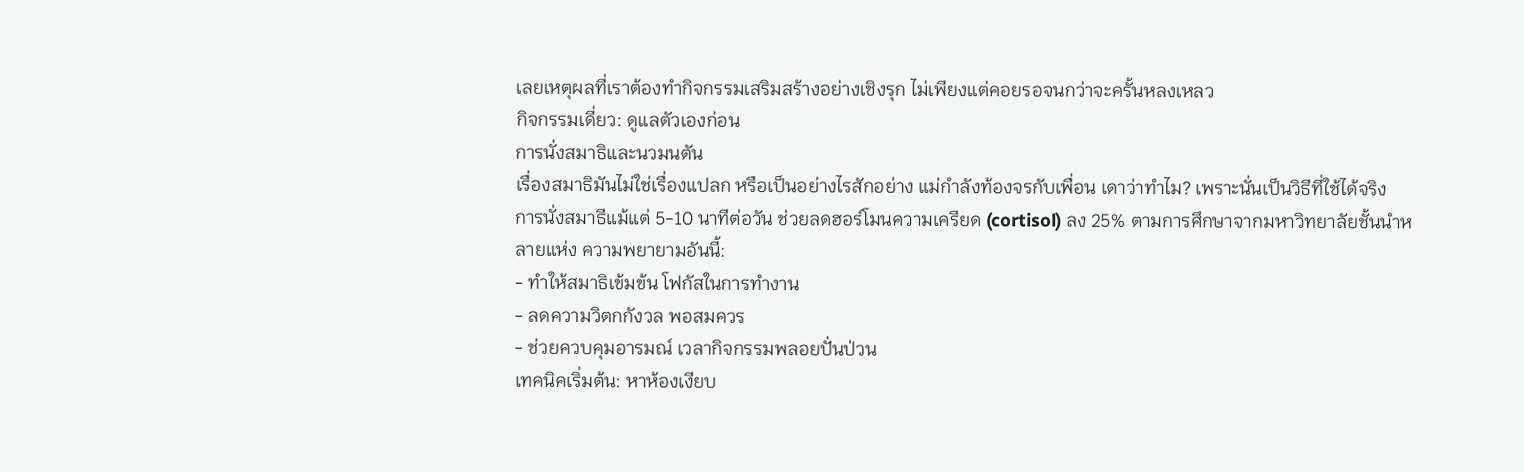เลยเหตุผลที่เราต้องทำกิจกรรมเสริมสร้างอย่างเชิงรุก ไม่เพียงแต่คอยรอจนกว่าจะครั้นหลงเหลว
กิจกรรมเดี่ยว: ดูแลตัวเองก่อน
การนั่งสมาธิและนวมนตัน
เรื่องสมาธิมันไม่ใช่เรื่องแปลก หรือเป็นอย่างไรสักอย่าง แม่กำลังท้องจรกับเพื่อน เดาว่าทำไม? เพราะนั่นเป็นวิธีที่ใช้ได้จริง
การนั่งสมาธีแม้แต่ 5-10 นาทีต่อวัน ช่วยลดฮอร์โมนความเครียด (cortisol) ลง 25% ตามการศึกษาจากมหาวิทยาลัยชั้นนำหลายแห่ง ความพยายามอันนี้:
- ทำให้สมาธิเข้มข้น โฟกัสในการทำงาน
- ลดความวิตกกังวล พอสมควร
- ช่วยควบคุมอารมณ์ เวลากิจกรรมพลอยปั่นป่วน
เทคนิคเริ่มต้น: หาห้องเงียบ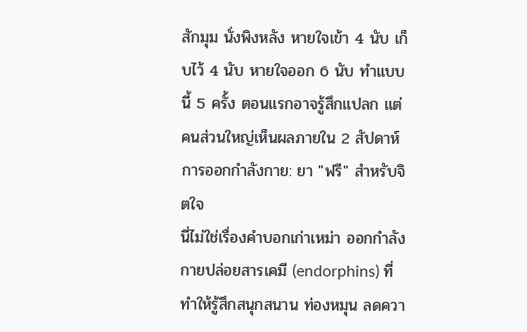สักมุม นั่งพิงหลัง หายใจเข้า 4 นับ เก็บไว้ 4 นับ หายใจออก 6 นับ ทำแบบนี้ 5 ครั้ง ตอนแรกอาจรู้สึกแปลก แต่คนส่วนใหญ่เห็นผลภายใน 2 สัปดาห์
การออกกำลังกาย: ยา "ฟรี" สำหรับจิตใจ
นี่ไม่ใช่เรื่องคำบอกเก่าเหม่า ออกกำลังกายปล่อยสารเคมี (endorphins) ที่ทำให้รู้สึกสนุกสนาน ท่องหมุน ลดควา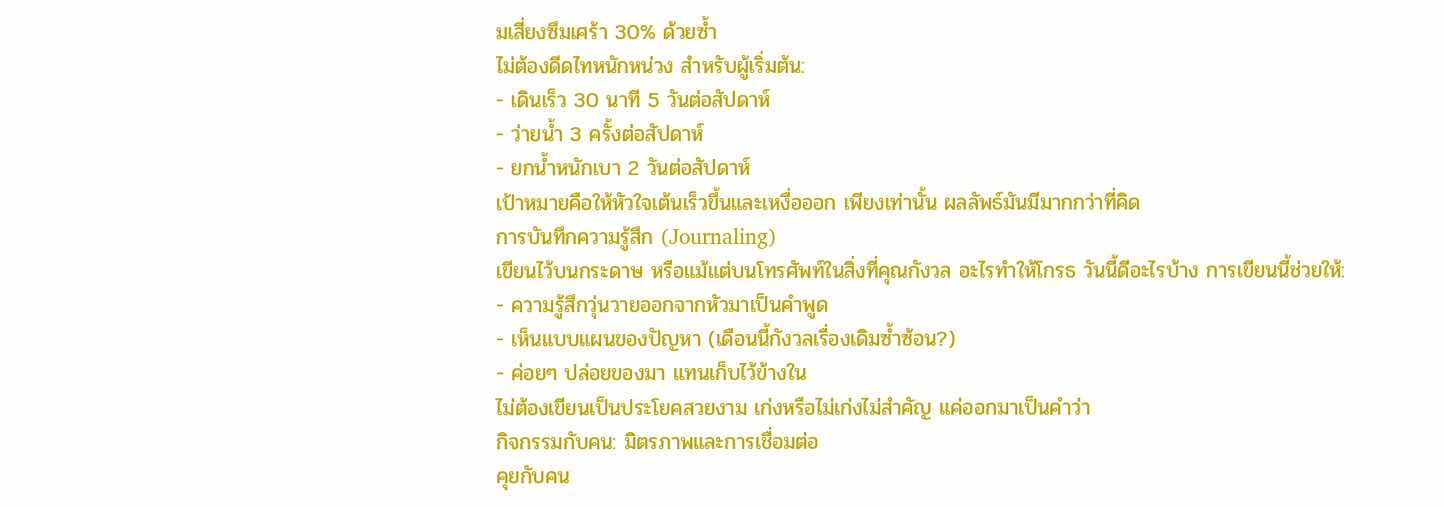มเสี่ยงซึมเศร้า 30% ด้วยซ้ำ
ไม่ต้องดีดไทหนักหน่วง สำหรับผู้เริ่มต้น:
- เดินเร็ว 30 นาที 5 วันต่อสัปดาห์
- ว่ายน้ำ 3 ครั้งต่อสัปดาห์
- ยกน้ำหนักเบา 2 วันต่อสัปดาห์
เป้าหมายคือให้หัวใจเต้นเร็วขึ้นและเหงื่อออก เพียงเท่านั้น ผลลัพธ์มันมีมากกว่าที่คิด
การบันทึกความรู้สึก (Journaling)
เขียนไว้บนกระดาษ หรือแม้แต่บนโทรศัพท์ในสิ่งที่คุณกังวล อะไรทำให้โกรธ วันนี้ดีอะไรบ้าง การเขียนนี้ช่วยให้:
- ความรู้สึกวุ่นวายออกจากหัวมาเป็นคำพูด
- เห็นแบบแผนของปัญหา (เดือนนี้กังวลเรื่องเดิมซ้ำซ้อน?)
- ค่อยๆ ปล่อยของมา แทนเก็บไว้ข้างใน
ไม่ต้องเขียนเป็นประโยคสวยงาม เก่งหรือไม่เก่งไม่สำคัญ แค่ออกมาเป็นคำว่า
กิจกรรมกับคน: มิตรภาพและการเชื่อมต่อ
คุยกับคน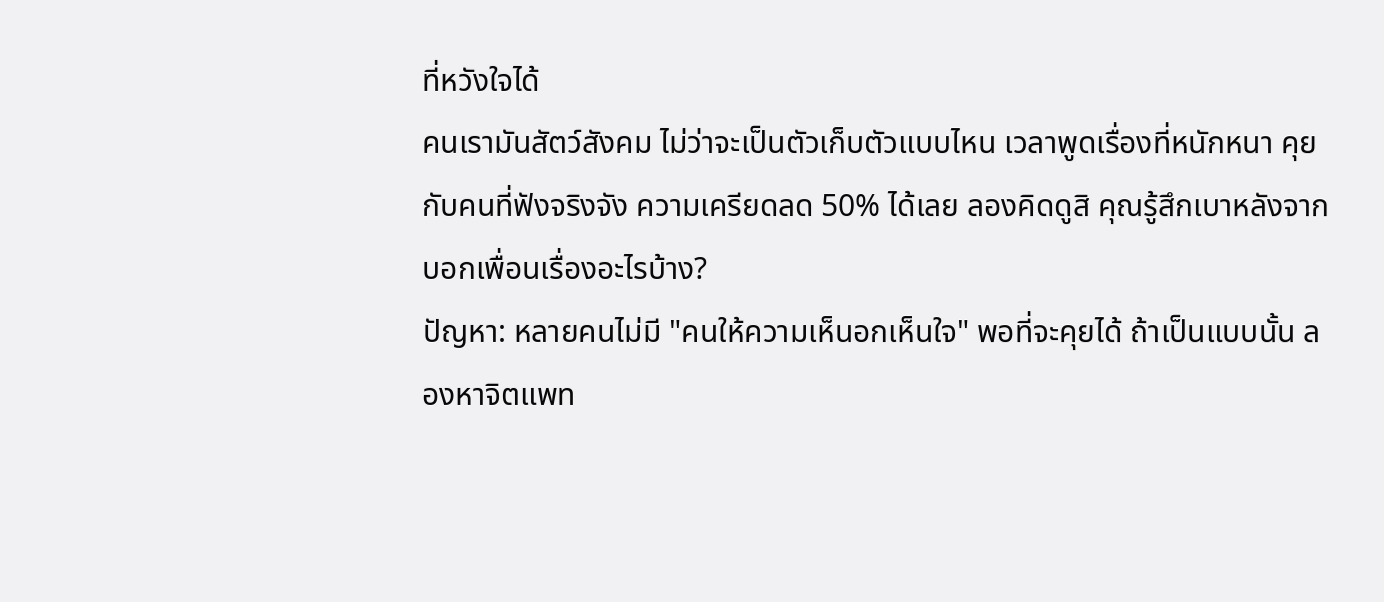ที่หวังใจได้
คนเรามันสัตว์สังคม ไม่ว่าจะเป็นตัวเก็บตัวแบบไหน เวลาพูดเรื่องที่หนักหนา คุยกับคนที่ฟังจริงจัง ความเครียดลด 50% ได้เลย ลองคิดดูสิ คุณรู้สึกเบาหลังจากบอกเพื่อนเรื่องอะไรบ้าง?
ปัญหา: หลายคนไม่มี "คนให้ความเห็นอกเห็นใจ" พอที่จะคุยได้ ถ้าเป็นแบบนั้น ลองหาจิตแพท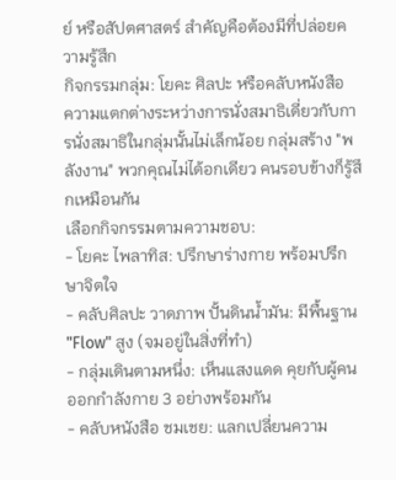ย์ หรือสัปตศาสตร์ สำคัญคือต้องมีที่ปล่อยความรู้สึก
กิจกรรมกลุ่ม: โยคะ ศิลปะ หรือคลับหนังสือ
ความแตกต่างระหว่างการนั่งสมาธิเดี่ยวกับการนั่งสมาธิในกลุ่มนั้นไม่เล็กน้อย กลุ่มสร้าง "พลังงาน" พวกคุณไม่ได้อกเดียว คนรอบข้างก็รู้สึกเหมือนกัน
เลือกกิจกรรมตามความชอบ:
- โยคะ ไพลาทิส: ปรึกษาร่างกาย พร้อมปรึกษาจิตใจ
- คลับศิลปะ วาดภาพ ปั้นดินน้ำมัน: มีพื้นฐาน "Flow" สูง (จมอยู่ในสิ่งที่ทำ)
- กลุ่มเดินตามหนึ่ง: เห็นแสงแดด คุยกับผู้คน ออกกำลังกาย 3 อย่างพร้อมกัน
- คลับหนังสือ ชมเชย: แลกเปลี่ยนความ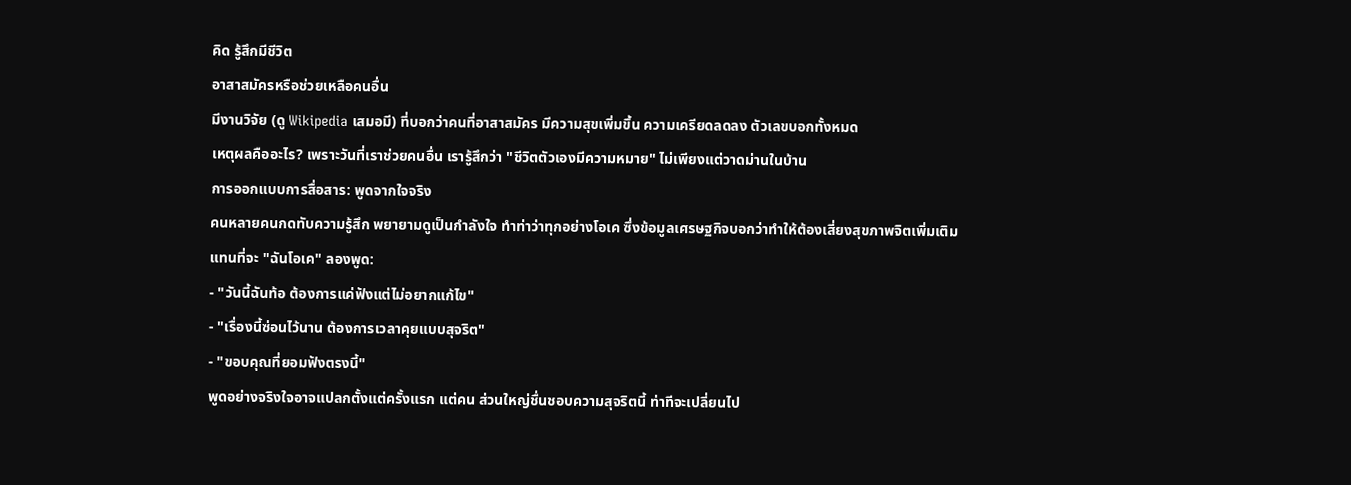คิด รู้สึกมีชีวิต
อาสาสมัครหรือช่วยเหลือคนอื่น
มีงานวิจัย (ดู Wikipedia เสมอมี) ที่บอกว่าคนที่อาสาสมัคร มีความสุขเพิ่มขึ้น ความเครียดลดลง ตัวเลขบอกทั้งหมด
เหตุผลคืออะไร? เพราะวันที่เราช่วยคนอื่น เรารู้สึกว่า "ชีวิตตัวเองมีความหมาย" ไม่เพียงแต่วาดม่านในบ้าน
การออกแบบการสื่อสาร: พูดจากใจจริง
คนหลายคนกดทับความรู้สึก พยายามดูเป็นกำลังใจ ทำท่าว่าทุกอย่างโอเค ซึ่งข้อมูลเศรษฐกิจบอกว่าทำให้ต้องเสี่ยงสุขภาพจิตเพิ่มเติม
แทนที่จะ "ฉันโอเค" ลองพูด:
- "วันนี้ฉันท้อ ต้องการแค่ฟังแต่ไม่อยากแก้ไข"
- "เรื่องนี้ซ่อนไว้นาน ต้องการเวลาคุยแบบสุจริต"
- "ขอบคุณที่ยอมฟังตรงนี้"
พูดอย่างจริงใจอาจแปลกตั้งแต่ครั้งแรก แต่คน ส่วนใหญ่ชื่นชอบความสุจริตนี้ ท่าทีจะเปลี่ยนไป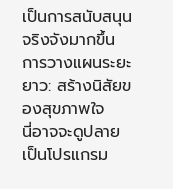เป็นการสนับสนุนจริงจังมากขึ้น
การวางแผนระยะยาว: สร้างนิสัยของสุขภาพใจ
นี่อาจจะดูปลายเป็นโปรแกรม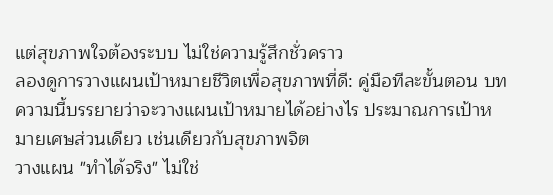แต่สุขภาพใจต้องระบบ ไม่ใช่ความรู้สึกชั่วคราว
ลองดูการวางแผนเป้าหมายชีวิตเพื่อสุขภาพที่ดี: คู่มือทีละขั้นตอน บทความนี้บรรยายว่าจะวางแผนเป้าหมายได้อย่างไร ประมาณการเป้าหมายเศษส่วนเดียว เช่นเดียวกับสุขภาพจิต
วางแผน "ทำได้จริง" ไม่ใช่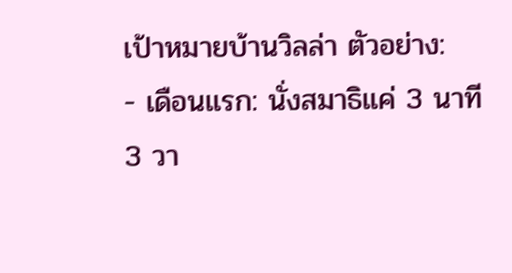เป้าหมายบ้านวิลล่า ตัวอย่าง:
- เดือนแรก: นั่งสมาธิแค่ 3 นาที 3 วา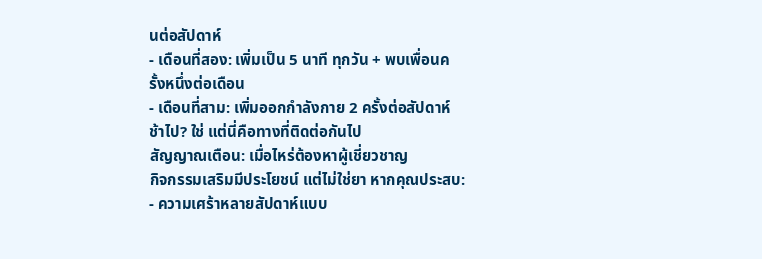นต่อสัปดาห์
- เดือนที่สอง: เพิ่มเป็น 5 นาที ทุกวัน + พบเพื่อนครั้งหนึ่งต่อเดือน
- เดือนที่สาม: เพิ่มออกกำลังกาย 2 ครั้งต่อสัปดาห์
ช้าไป? ใช่ แต่นี่คือทางที่ติดต่อกันไป
สัญญาณเตือน: เมื่อไหร่ต้องหาผู้เชี่ยวชาญ
กิจกรรมเสริมมีประโยชน์ แต่ไม่ใช่ยา หากคุณประสบ:
- ความเศร้าหลายสัปดาห์แบบ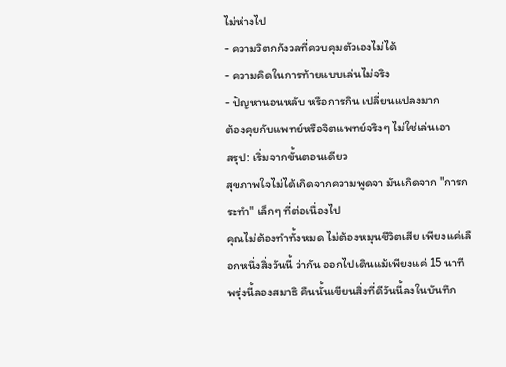ไม่ห่างไป
- ความวิตกกังวลที่ควบคุมตัวเองไม่ได้
- ความคิดในการท้ายแบบเล่นไม่จริง
- ปัญหานอนหลับ หรือการกิน เปลี่ยนแปลงมาก
ต้องคุยกับแพทย์หรือจิตแพทย์จริงๆ ไม่ใช่เล่นเอา
สรุป: เริ่มจากขั้นตอนเดียว
สุขภาพใจไม่ได้เกิดจากความพูดจา มันเกิดจาก "การกระทำ" เล็กๆ ที่ต่อเนื่องไป
คุณไม่ต้องทำทั้งหมด ไม่ต้องหมุนชีวิตเสีย เพียงแค่เลือกหนึ่งสิ่งวันนี้ ว่ากัน ออกไปเดินแม้เพียงแค่ 15 นาที พรุ่งนี้ลองสมาธิ คืนนั้นเขียนสิ่งที่ดีวันนี้ลงในบันทึก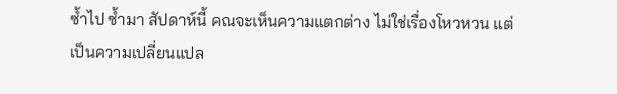ซ้ำไป ซ้ำมา สัปดาห์นี้ คณจะเห็นความแตกต่าง ไม่ใช่เรื่องโหวหวน แต่เป็นความเปลี่ยนแปล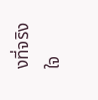งที่จริงใจ